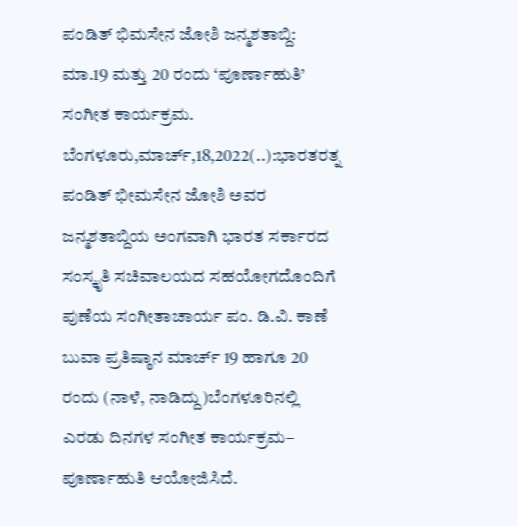ಪಂಡಿತ್ ಭಿಮಸೇನ ಜೋಶಿ ಜನ್ಮಶತಾಬ್ದಿ: ಮಾ.19 ಮತ್ತು 20 ರಂದು ‘ಪೂರ್ಣಾಹುತಿ’ ಸಂಗೀತ ಕಾರ್ಯಕ್ರಮ. ಬೆಂಗಳೂರು,ಮಾರ್ಚ್,18,2022(..):ಭಾರತರತ್ನ ಪಂಡಿತ್ ಭೀಮಸೇನ ಜೋಶಿ ಅವರ ಜನ್ಮಶತಾಬ್ದಿಯ ಅಂಗವಾಗಿ ಭಾರತ ಸರ್ಕಾರದ ಸಂಸ್ಕೃತಿ ಸಚಿವಾಲಯದ ಸಹಯೋಗದೊಂದಿಗೆ ಪುಣೆಯ ಸಂಗೀತಾಚಾರ್ಯ ಪಂ. ಡಿ.ವಿ. ಕಾಣೆ ಬುವಾ ಪ್ರತಿಷ್ಠಾನ ಮಾರ್ಚ್ 19 ಹಾಗೂ 20 ರಂದು (ನಾಳೆ, ನಾಡಿದ್ದು)ಬೆಂಗಳೂರಿನಲ್ಲಿ ಎರಡು ದಿನಗಳ ಸಂಗೀತ ಕಾರ್ಯಕ್ರಮ– ಪೂರ್ಣಾಹುತಿ ಆಯೋಜಿಸಿದೆ.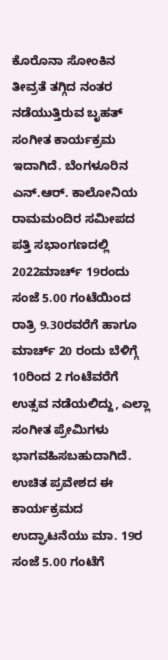ಕೊರೊನಾ ಸೋಂಕಿನ ತೀವ್ರತೆ ತಗ್ಗಿದ ನಂತರ ನಡೆಯುತ್ತಿರುವ ಬೃಹತ್ ಸಂಗೀತ ಕಾರ್ಯಕ್ರಮ ಇದಾಗಿದೆ. ಬೆಂಗಳೂರಿನ ಎನ್.ಆರ್. ಕಾಲೋನಿಯ ರಾಮಮಂದಿರ ಸಮೀಪದ ಪತ್ತಿ ಸಭಾಂಗಣದಲ್ಲಿ 2022ಮಾರ್ಚ್ 19ರಂದು ಸಂಜೆ 5.00 ಗಂಟೆಯಿಂದ ರಾತ್ರಿ 9.30ರವರೆಗೆ ಹಾಗೂ ಮಾರ್ಚ್ 20 ರಂದು ಬೆಳಿಗ್ಗೆ 10ರಿಂದ 2 ಗಂಟೆವರೆಗೆ ಉತ್ಸವ ನಡೆಯಲಿದ್ದು, ಎಲ್ಲಾ ಸಂಗೀತ ಪ್ರೇಮಿಗಳು ಭಾಗವಹಿಸಬಹುದಾಗಿದೆ. ಉಚಿತ ಪ್ರವೇಶದ ಈ ಕಾರ್ಯಕ್ರಮದ ಉದ್ಘಾಟನೆಯು ಮಾ. 19ರ ಸಂಜೆ 5.00 ಗಂಟೆಗೆ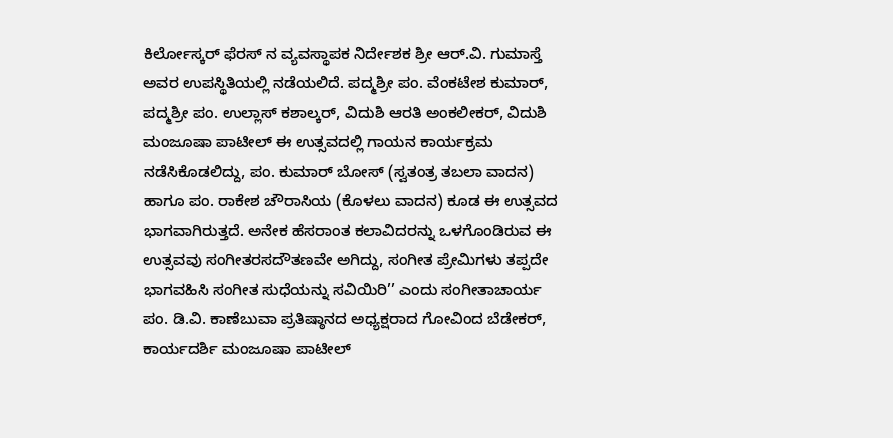ಕಿರ್ಲೋಸ್ಕರ್ ಫೆರಸ್‍ ನ ವ್ಯವಸ್ಥಾಪಕ ನಿರ್ದೇಶಕ ಶ್ರೀ ಆರ್.ವಿ. ಗುಮಾಸ್ತೆ ಅವರ ಉಪಸ್ಥಿತಿಯಲ್ಲಿ ನಡೆಯಲಿದೆ. ಪದ್ಮಶ್ರೀ ಪಂ. ವೆಂಕಟೇಶ ಕುಮಾರ್, ಪದ್ಮಶ್ರೀ ಪಂ. ಉಲ್ಲಾಸ್ ಕಶಾಲ್ಕರ್, ವಿದುಶಿ ಆರತಿ ಅಂಕಲೀಕರ್, ವಿದುಶಿ ಮಂಜೂಷಾ ಪಾಟೀಲ್ ಈ ಉತ್ಸವದಲ್ಲಿ ಗಾಯನ ಕಾರ್ಯಕ್ರಮ ನಡೆಸಿಕೊಡಲಿದ್ದು, ಪಂ. ಕುಮಾರ್ ಬೋಸ್ (ಸ್ವತಂತ್ರ ತಬಲಾ ವಾದನ) ಹಾಗೂ ಪಂ. ರಾಕೇಶ ಚೌರಾಸಿಯ (ಕೊಳಲು ವಾದನ) ಕೂಡ ಈ ಉತ್ಸವದ ಭಾಗವಾಗಿರುತ್ತದೆ. ಅನೇಕ ಹೆಸರಾಂತ ಕಲಾವಿದರನ್ನು ಒಳಗೊಂಡಿರುವ ಈ ಉತ್ಸವವು ಸಂಗೀತರಸದೌತಣವೇ ಅಗಿದ್ದು, ಸಂಗೀತ ಪ್ರೇಮಿಗಳು ತಪ್ಪದೇ ಭಾಗವಹಿಸಿ ಸಂಗೀತ ಸುಧೆಯನ್ನು ಸವಿಯಿರಿ’’ ಎಂದು ಸಂಗೀತಾಚಾರ್ಯ ಪಂ. ಡಿ.ವಿ. ಕಾಣೆಬುವಾ ಪ್ರತಿಷ್ಠಾನದ ಅಧ್ಯಕ್ಷರಾದ ಗೋವಿಂದ ಬೆಡೇಕರ್, ಕಾರ್ಯದರ್ಶಿ ಮಂಜೂಷಾ ಪಾಟೀಲ್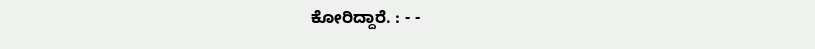ಕೋರಿದ್ದಾರೆ. : - -